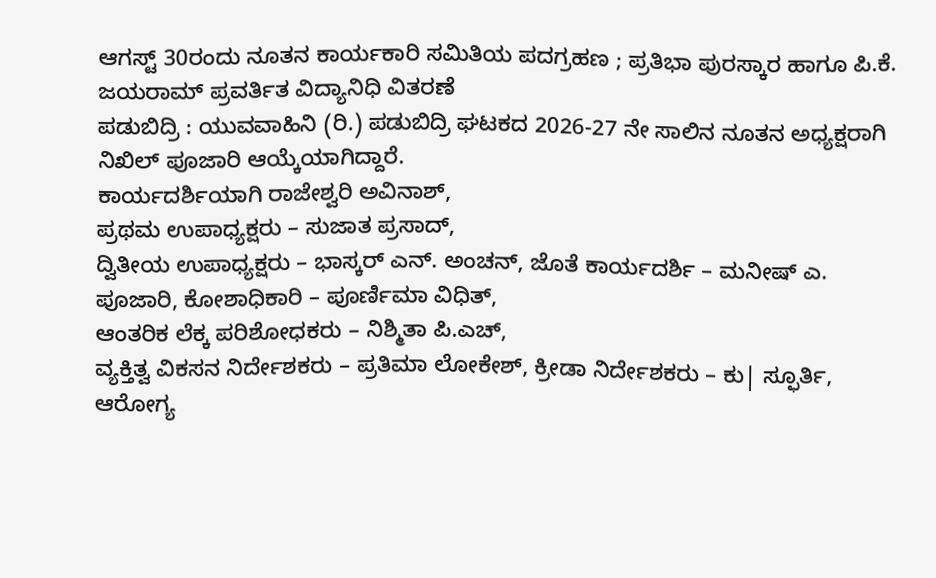ಆಗಸ್ಟ್ 30ರಂದು ನೂತನ ಕಾರ್ಯಕಾರಿ ಸಮಿತಿಯ ಪದಗ್ರಹಣ ; ಪ್ರತಿಭಾ ಪುರಸ್ಕಾರ ಹಾಗೂ ಪಿ.ಕೆ. ಜಯರಾಮ್ ಪ್ರವರ್ತಿತ ವಿದ್ಯಾನಿಧಿ ವಿತರಣೆ
ಪಡುಬಿದ್ರಿ : ಯುವವಾಹಿನಿ (ರಿ.) ಪಡುಬಿದ್ರಿ ಘಟಕದ 2026-27 ನೇ ಸಾಲಿನ ನೂತನ ಅಧ್ಯಕ್ಷರಾಗಿ ನಿಖಿಲ್ ಪೂಜಾರಿ ಆಯ್ಕೆಯಾಗಿದ್ದಾರೆ.
ಕಾರ್ಯದರ್ಶಿಯಾಗಿ ರಾಜೇಶ್ವರಿ ಅವಿನಾಶ್,
ಪ್ರಥಮ ಉಪಾಧ್ಯಕ್ಷರು – ಸುಜಾತ ಪ್ರಸಾದ್,
ದ್ವಿತೀಯ ಉಪಾಧ್ಯಕ್ಷರು – ಭಾಸ್ಕರ್ ಎನ್. ಅಂಚನ್, ಜೊತೆ ಕಾರ್ಯದರ್ಶಿ – ಮನೀಷ್ ಎ. ಪೂಜಾರಿ, ಕೋಶಾಧಿಕಾರಿ – ಪೂರ್ಣಿಮಾ ವಿಧಿತ್,
ಆಂತರಿಕ ಲೆಕ್ಕ ಪರಿಶೋಧಕರು – ನಿಶ್ಮಿತಾ ಪಿ.ಎಚ್,
ವ್ಯಕ್ತಿತ್ವ ವಿಕಸನ ನಿರ್ದೇಶಕರು – ಪ್ರತಿಮಾ ಲೋಕೇಶ್, ಕ್ರೀಡಾ ನಿರ್ದೇಶಕರು – ಕು| ಸ್ಫೂರ್ತಿ,
ಆರೋಗ್ಯ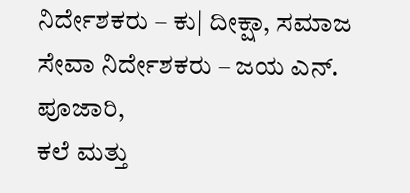ನಿರ್ದೇಶಕರು – ಕು| ದೀಕ್ಷಾ, ಸಮಾಜ ಸೇವಾ ನಿರ್ದೇಶಕರು – ಜಯ ಎನ್. ಪೂಜಾರಿ,
ಕಲೆ ಮತ್ತು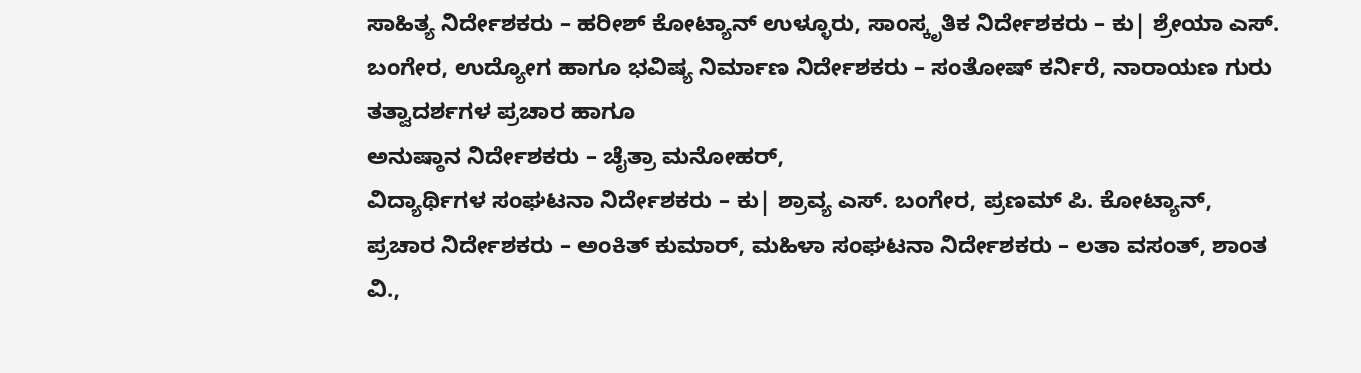ಸಾಹಿತ್ಯ ನಿರ್ದೇಶಕರು – ಹರೀಶ್ ಕೋಟ್ಯಾನ್ ಉಳ್ಳೂರು, ಸಾಂಸ್ಕೃತಿಕ ನಿರ್ದೇಶಕರು – ಕು| ಶ್ರೇಯಾ ಎಸ್. ಬಂಗೇರ, ಉದ್ಯೋಗ ಹಾಗೂ ಭವಿಷ್ಯ ನಿರ್ಮಾಣ ನಿರ್ದೇಶಕರು – ಸಂತೋಷ್ ಕರ್ನಿರೆ, ನಾರಾಯಣ ಗುರು ತತ್ವಾದರ್ಶಗಳ ಪ್ರಚಾರ ಹಾಗೂ
ಅನುಷ್ಠಾನ ನಿರ್ದೇಶಕರು – ಚೈತ್ರಾ ಮನೋಹರ್,
ವಿದ್ಯಾರ್ಥಿಗಳ ಸಂಘಟನಾ ನಿರ್ದೇಶಕರು – ಕು| ಶ್ರಾವ್ಯ ಎಸ್. ಬಂಗೇರ, ಪ್ರಣಮ್ ಪಿ. ಕೋಟ್ಯಾನ್,
ಪ್ರಚಾರ ನಿರ್ದೇಶಕರು – ಅಂಕಿತ್ ಕುಮಾರ್, ಮಹಿಳಾ ಸಂಘಟನಾ ನಿರ್ದೇಶಕರು – ಲತಾ ವಸಂತ್, ಶಾಂತ ವಿ.,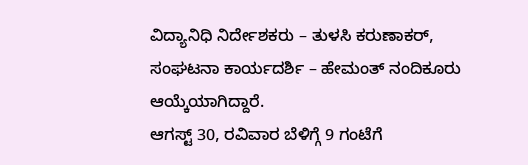ವಿದ್ಯಾನಿಧಿ ನಿರ್ದೇಶಕರು – ತುಳಸಿ ಕರುಣಾಕರ್, ಸಂಘಟನಾ ಕಾರ್ಯದರ್ಶಿ – ಹೇಮಂತ್ ನಂದಿಕೂರು ಆಯ್ಕೆಯಾಗಿದ್ದಾರೆ.
ಆಗಸ್ಟ್ 30, ರವಿವಾರ ಬೆಳಿಗ್ಗೆ 9 ಗಂಟೆಗೆ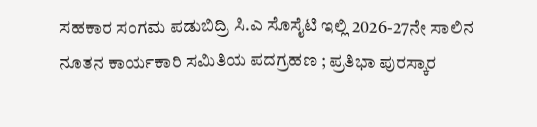ಸಹಕಾರ ಸಂಗಮ ಪಡುಬಿದ್ರಿ ಸಿ.ಎ ಸೊಸೈಟಿ ಇಲ್ಲಿ 2026-27ನೇ ಸಾಲಿನ ನೂತನ ಕಾರ್ಯಕಾರಿ ಸಮಿತಿಯ ಪದಗ್ರಹಣ ; ಪ್ರತಿಭಾ ಪುರಸ್ಕಾರ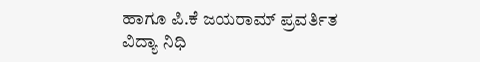ಹಾಗೂ ಪಿ.ಕೆ ಜಯರಾಮ್ ಪ್ರವರ್ತಿತ ವಿದ್ಯಾ ನಿಧಿ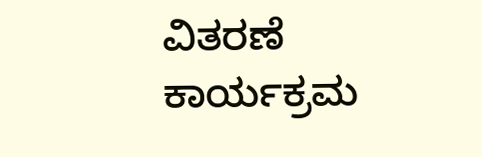ವಿತರಣೆ ಕಾರ್ಯಕ್ರಮ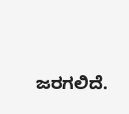ಜರಗಲಿದೆ.